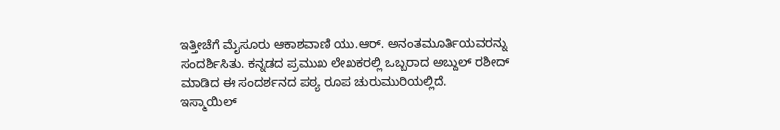ಇತ್ತೀಚೆಗೆ ಮೈಸೂರು ಆಕಾಶವಾಣಿ ಯು.ಆರ್. ಅನಂತಮೂರ್ತಿಯವರನ್ನು ಸಂದರ್ಶಿಸಿತು. ಕನ್ನಡದ ಪ್ರಮುಖ ಲೇಖಕರಲ್ಲಿ ಒಬ್ಬರಾದ ಅಬ್ದುಲ್ ರಶೀದ್ ಮಾಡಿದ ಈ ಸಂದರ್ಶನದ ಪಠ್ಯ ರೂಪ ಚುರುಮುರಿಯಲ್ಲಿದೆ.
ಇಸ್ಮಾಯಿಲ್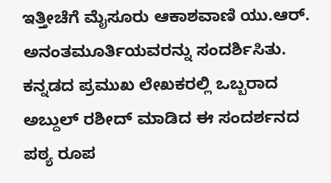ಇತ್ತೀಚೆಗೆ ಮೈಸೂರು ಆಕಾಶವಾಣಿ ಯು.ಆರ್. ಅನಂತಮೂರ್ತಿಯವರನ್ನು ಸಂದರ್ಶಿಸಿತು. ಕನ್ನಡದ ಪ್ರಮುಖ ಲೇಖಕರಲ್ಲಿ ಒಬ್ಬರಾದ ಅಬ್ದುಲ್ ರಶೀದ್ ಮಾಡಿದ ಈ ಸಂದರ್ಶನದ ಪಠ್ಯ ರೂಪ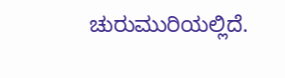ಚುರುಮುರಿಯಲ್ಲಿದೆ.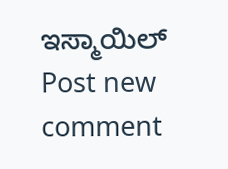ಇಸ್ಮಾಯಿಲ್
Post new comment